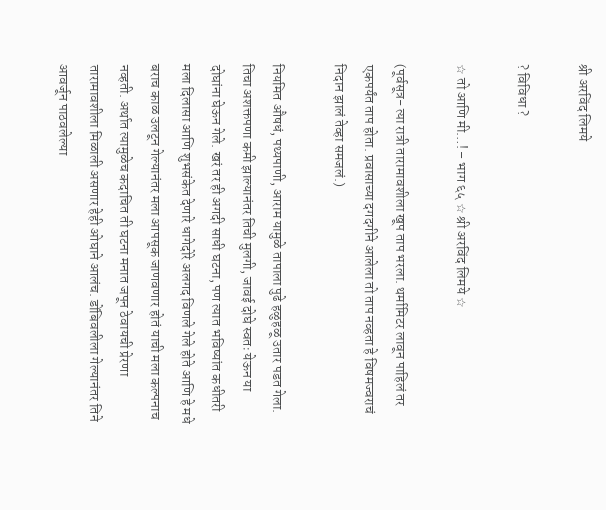श्री अरविंद लिमये

? विविधा ?

☆ तो आणि मी…! – भाग ६५ ☆ श्री अरविंद लिमये ☆

(पूर्वसूत्र- त्या रात्री तारामावशीला खूप ताप भरला. थर्मामिटर लावून पाहिलं तर एकपर्यंत ताप होता. प्रवासाच्या दगदगीने आलेला तो ताप नव्हता हे विषमज्वराचं निदान झालं तेव्हा समजलं.)

नियमित औषधं, पथ्यपाणी, आराम यामुळे तापाला पुढे हळुहळू उतार पडत गेला. तिचा अशक्तपणा कमी झाल्यानंतर तिची मुलगी, जावई दोघे स्वतः येऊन या दोघांना घेऊन गेले. खरं तर ही अगदी साधी घटना, पण त्यात भविष्यांत कधीतरी मला दिलासा आणि शुभसंकेत देणारे धागेदोरे अलगद विणले गेले होते आणि हे मधे बराच काळ उलटून गेल्यानंतर मला आपसूक जाणवणार होतं याची मला कल्पनाच नव्हती. अर्थात त्यामुळेच कदाचित ती घटना मनात जपून ठेवायची प्रेरणा तारामावशीला मिळाली असणार हेही ओघाने आलंच. डोंबिवलीला गेल्यानंतर तिने आवर्जून पाठवलेल्या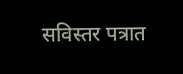सविस्तर पत्रात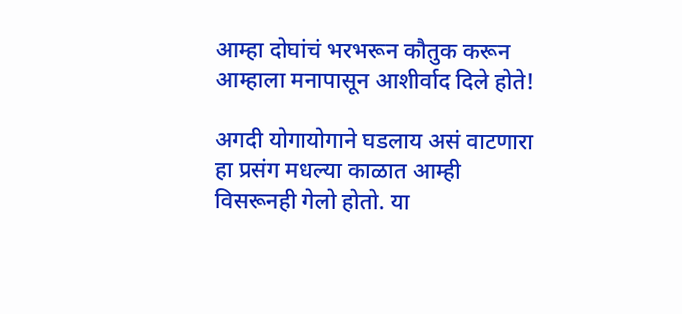आम्हा दोघांचं भरभरून कौतुक करून आम्हाला मनापासून आशीर्वाद दिले होते!

अगदी योगायोगाने घडलाय असं वाटणारा हा प्रसंग मधल्या काळात आम्ही विसरूनही गेलो होतो. या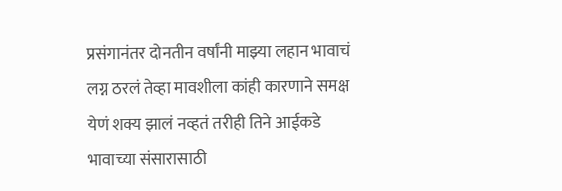प्रसंगानंतर दोनतीन वर्षांनी माझ्या लहान भावाचं लग्न ठरलं तेव्हा मावशीला कांही कारणाने समक्ष येणं शक्य झालं नव्हतं तरीही तिने आईकडे भावाच्या संसारासाठी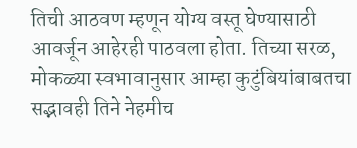तिची आठवण म्हणून योग्य वस्तू घेण्यासाठी आवर्जून आहेरही पाठवला होता. तिच्या सरळ, मोकळ्या स्वभावानुसार आम्हा कुटुंबियांबाबतचा सद्भावही तिने नेहमीच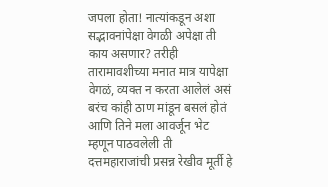जपला होता! नात्यांकडून अशा सद्भावनांपेक्षा वेगळी अपेक्षा ती काय असणार? तरीही तारामावशीच्या मनात मात्र यापेक्षा वेगळं, व्यक्त न करता आलेलं असं बरंच कांही ठाण मांडून बसलं होतं आणि तिने मला आवर्जून भेट म्हणून पाठवलेली ती दत्तमहाराजांची प्रसन्न रेखीव मूर्ती हे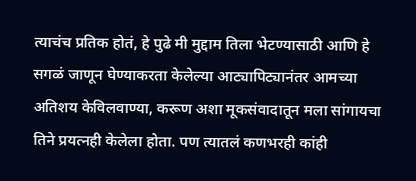त्याचंच प्रतिक होतं, हे पुढे मी मुद्दाम तिला भेटण्यासाठी आणि हे सगळं जाणून घेण्याकरता केलेल्या आट्यापिट्यानंतर आमच्या अतिशय केविलवाण्या, करूण अशा मूकसंवादातून मला सांगायचा तिने प्रयत्नही केलेला होता. पण त्यातलं कणभरही कांही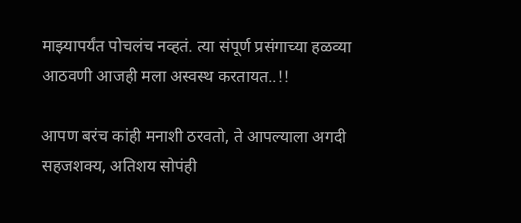माझ्यापर्यंत पोचलंच नव्हतं. त्या संपूर्ण प्रसंगाच्या हळव्या आठवणी आजही मला अस्वस्थ करतायत..!!

आपण बरंच कांही मनाशी ठरवतो, ते आपल्याला अगदी सहजशक्य, अतिशय सोपंही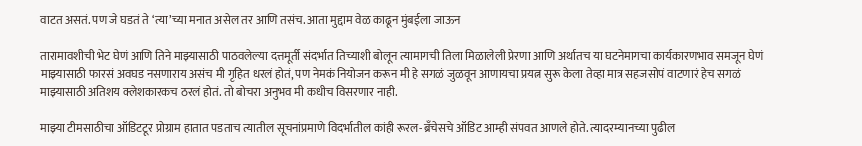वाटत असतं. पण जे घडतं ते ‘त्या’च्या मनात असेल तर आणि तसंच. आता मुद्दाम वेळ काढून मुंबईला जाऊन

तारामावशीची भेट घेणं आणि तिने माझ्यासाठी पाठवलेल्या दत्तमूर्ती संदर्भात तिच्याशी बोलून त्यामागची तिला मिळालेली प्रेरणा आणि अर्थातच या घटनेमागचा कार्यकारणभाव समजून घेणं माझ्यासाठी फारसं अवघड नसणाराय असंच मी गृहित धरलं होतं, पण नेमकं नियोजन करून मी हे सगळं जुळवून आणायचा प्रयत्न सुरू केला तेव्हा मात्र सहजसोपं वाटणारं हेच सगळं माझ्यासाठी अतिशय क्लेशकारकच ठरलं होतं. तो बोचरा अनुभव मी कधीच विसरणार नाही.

माझ्या टीमसाठीचा ऑडिटटूर प्रोग्राम हातात पडताच त्यातील सूचनांप्रमाणे विदर्भातील कांही रूरल-ब्रॅंचेसचे ऑडिट आम्ही संपवत आणले होते. त्यादरम्यानच्या पुढील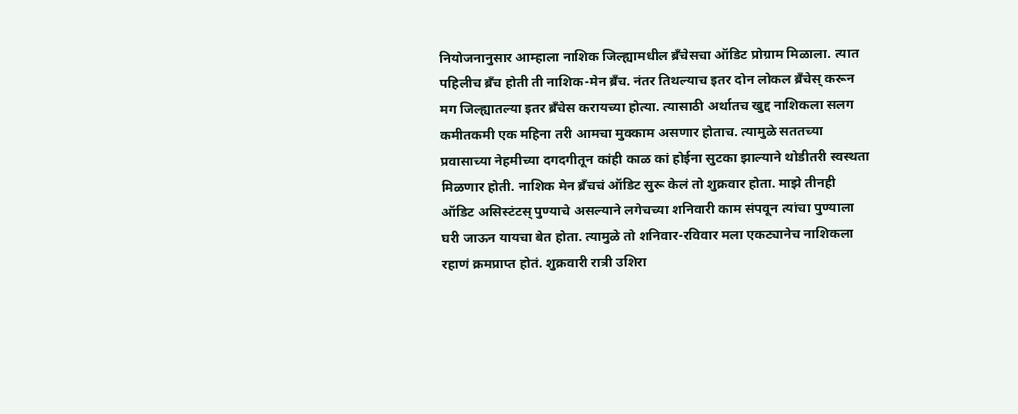नियोजनानुसार आम्हाला नाशिक जिल्ह्यामधील ब्रॅंचेसचा ऑडिट प्रोग्राम मिळाला. त्यात पहिलीच ब्रॅंच होती ती नाशिक-मेन ब्रॅंच. नंतर तिथल्याच इतर दोन लोकल ब्रॅंचेस् करून मग जिल्ह्यातल्या इतर ब्रॅंचेस करायच्या होत्या. त्यासाठी अर्थातच खुद्द नाशिकला सलग कमीतकमी एक महिना तरी आमचा मुक्काम असणार होताच. त्यामुळे सततच्या प्रवासाच्या नेहमीच्या दगदगीतून कांही काळ कां होईना सुटका झाल्याने थोडीतरी स्वस्थता मिळणार होती. नाशिक मेन ब्रॅंचचं ऑडिट सुरू केलं तो शुक्रवार होता. माझे तीनही ऑडिट असिस्टंटस् पुण्याचे असल्याने लगेचच्या शनिवारी काम संपवून त्यांचा पुण्याला घरी जाऊन यायचा बेत होता. त्यामुळे तो शनिवार-रविवार मला एकट्यानेच नाशिकला रहाणं क्रमप्राप्त होतं. शुक्रवारी रात्री उशिरा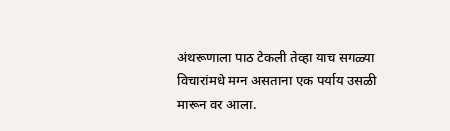अंथरूणाला पाठ टेकली तेव्हा याच सगळ्या विचारांमधे मग्न असताना एक पर्याय उसळी मारून वर आला.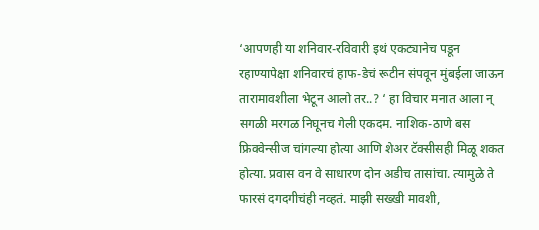‘आपणही या शनिवार-रविवारी इथं एकट्यानेच पडून रहाण्यापेक्षा शनिवारचं हाफ-डेचं रूटीन संपवून मुंबईला जाऊन तारामावशीला भेटून आलो तर..? ‘ हा विचार मनात आला न् सगळी मरगळ निघूनच गेली एकदम. नाशिक-ठाणे बस फ्रिक्वेन्सीज चांगल्या होत्या आणि शेअर टॅक्सीसही मिळू शकत होत्या. प्रवास वन वे साधारण दोन अडीच तासांचा. त्यामुळे ते फारसं दगदगीचंही नव्हतं. माझी सख्खी मावशी,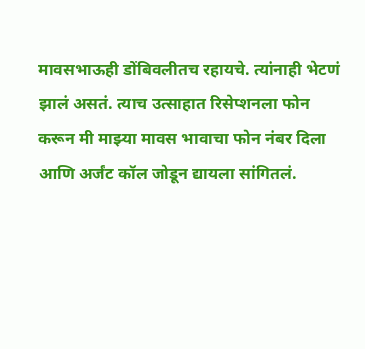मावसभाऊही डोंबिवलीतच रहायचे. त्यांनाही भेटणं झालं असतं. त्याच उत्साहात रिसेप्शनला फोन करून मी माझ्या मावस भावाचा फोन नंबर दिला आणि अर्जंट कॉल जोडून द्यायला सांगितलं.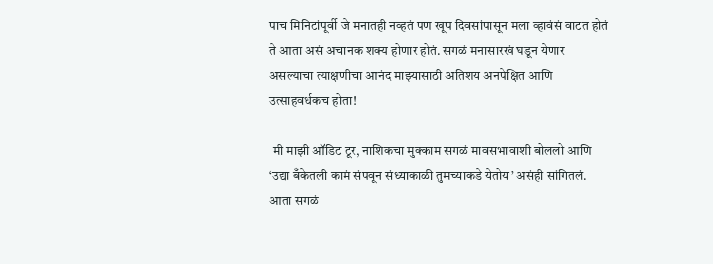पाच मिनिटांपूर्वी जे मनातही नव्हतं पण खूप दिवसांपासून मला व्हावंसं वाटत होतं ते आता असं अचानक शक्य होणार होतं. सगळं मनासारखं घडून येणार असल्याचा त्याक्षणीचा आनंद माझ्यासाठी अतिशय अनपेक्षित आणि उत्साहवर्धकच होता!

 मी माझी ऑडिट टूर, नाशिकचा मुक्काम सगळं मावसभावाशी बोललो आणि ‘उद्या बँकेतली कामं संपवून संध्याकाळी तुमच्याकडे येतोय’ असंही सांगितलं. आता सगळं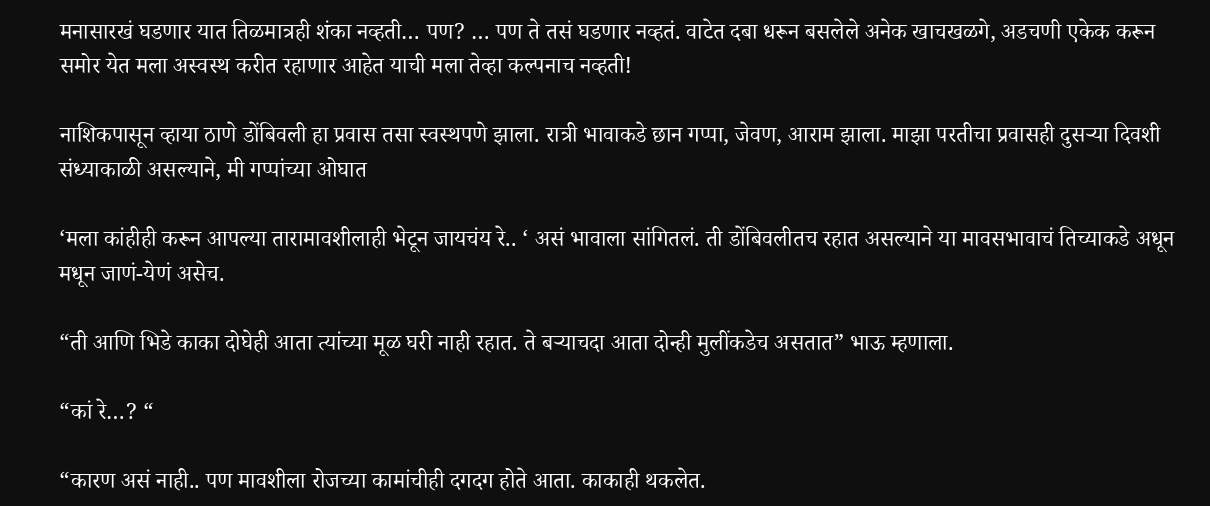मनासारखं घडणार यात तिळमात्रही शंका नव्हती… पण? … पण ते तसं घडणार नव्हतं. वाटेत दबा धरून बसलेले अनेक खाचखळगे, अडचणी एकेक करून समोर येत मला अस्वस्थ करीत रहाणार आहेत याची मला तेव्हा कल्पनाच नव्हती!

नाशिकपासून व्हाया ठाणे डोंबिवली हा प्रवास तसा स्वस्थपणे झाला. रात्री भावाकडे छान गप्पा, जेवण, आराम झाला. माझा परतीचा प्रवासही दुसऱ्या दिवशी संध्याकाळी असल्याने, मी गप्पांच्या ओघात

‘मला कांहीही करून आपल्या तारामावशीलाही भेटून जायचंय रे.. ‘ असं भावाला सांगितलं. ती डोंबिवलीतच रहात असल्याने या मावसभावाचं तिच्याकडे अधून मधून जाणं-येणं असेच.

“ती आणि भिडे काका दोघेही आता त्यांच्या मूळ घरी नाही रहात. ते बऱ्याचदा आता दोन्ही मुलींकडेच असतात” भाऊ म्हणाला.

“कां रे…? “

“कारण असं नाही.. पण मावशीला रोजच्या कामांचीही दगदग होते आता. काकाही थकलेत.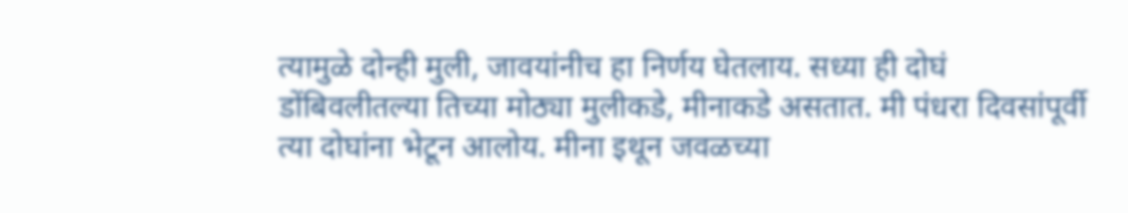त्यामुळे दोन्ही मुली, जावयांनीच हा निर्णय घेतलाय. सध्या ही दोघं डोंबिवलीतल्या तिच्या मोठ्या मुलीकडे, मीनाकडे असतात. मी पंधरा दिवसांपूर्वी त्या दोघांना भेटून आलोय. मीना इथून जवळच्या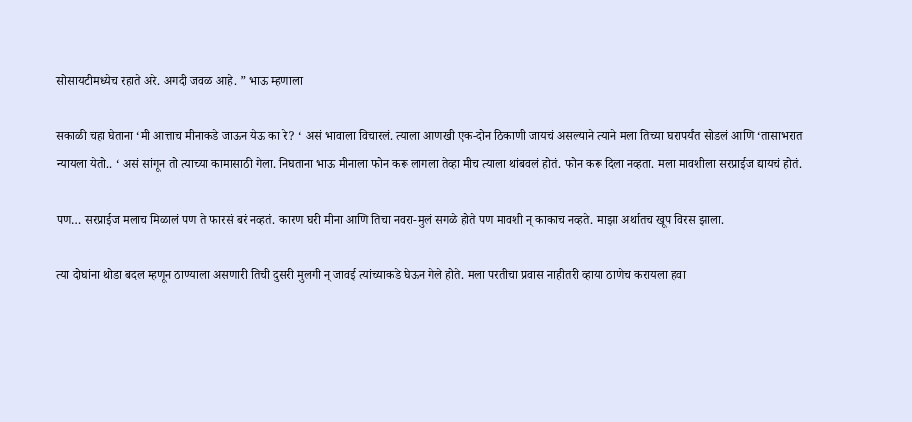सोसायटीमध्येच रहाते अरे. अगदी जवळ आहे. ” भाऊ म्हणाला

सकाळी चहा घेताना ‘मी आत्ताच मीनाकडे जाऊन येऊ का रे? ‘ असं भावाला विचारलं. त्याला आणखी एक-दोन ठिकाणी जायचं असल्याने त्याने मला तिच्या घरापर्यंत सोडलं आणि ‘तासाभरात न्यायला येतो.. ‘ असं सांगून तो त्याच्या कामासाठी गेला. निघताना भाऊ मीनाला फोन करू लागला तेव्हा मीच त्याला थांबवलं होतं. फोन करू दिला नव्हता. मला मावशीला सरप्राईज द्यायचं होतं.

पण… सरप्राईज मलाच मिळालं पण ते फारसं बरं नव्हतं. कारण घरी मीना आणि तिचा नवरा-मुलं सगळे होते पण मावशी न् काकाच नव्हते. माझा अर्थातच खूप विरस झाला.

त्या दोघांना थोडा बदल म्हणून ठाण्याला असणारी तिची दुसरी मुलगी न् जावई त्यांच्याकडे घेऊन गेले होते. मला परतीचा प्रवास नाहीतरी व्हाया ठाणेच करायला हवा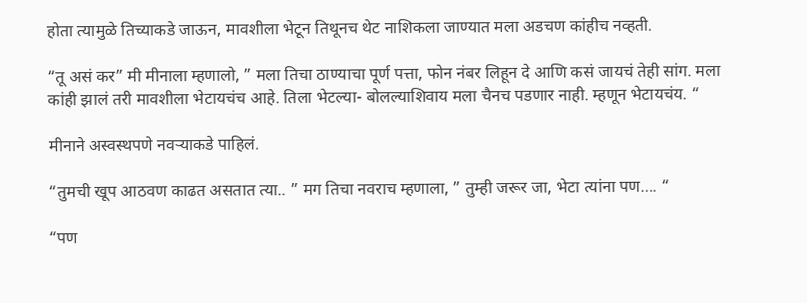होता त्यामुळे तिच्याकडे जाऊन, मावशीला भेटून तिथूनच थेट नाशिकला जाण्यात मला अडचण कांहीच नव्हती.

“तू असं कर” मी मीनाला म्हणालो, ” मला तिचा ठाण्याचा पूर्ण पत्ता, फोन नंबर लिहून दे आणि कसं जायचं तेही सांग. मला कांही झालं तरी मावशीला भेटायचंच आहे. तिला भेटल्या- बोलल्याशिवाय मला चैनच पडणार नाही. म्हणून भेटायचंय. “

मीनाने अस्वस्थपणे नवऱ्याकडे पाहिलं.

“तुमची खूप आठवण काढत असतात त्या.. ” मग तिचा नवराच म्हणाला, ” तुम्ही जरूर जा, भेटा त्यांना पण…. “

“पण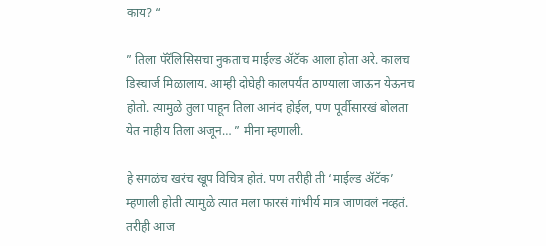काय? “

” तिला पॅरॅलिसिसचा नुकताच माईल्ड ॲटॅक आला होता अरे. कालच डिस्चार्ज मिळालाय. आम्ही दोघेही कालपर्यंत ठाण्याला जाऊन येऊनच होतो. त्यामुळे तुला पाहून तिला आनंद होईल, पण पूर्वीसारखं बोलता येत नाहीय तिला अजून… ” मीना म्हणाली.

हे सगळंच खरंच खूप विचित्र होतं. पण तरीही ती ‘माईल्ड ॲटॅक’ म्हणाली होती त्यामुळे त्यात मला फारसं गांभीर्य मात्र जाणवलं नव्हतं. तरीही आज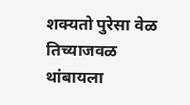शक्यतो पुरेसा वेळ तिच्याजवळ थांबायला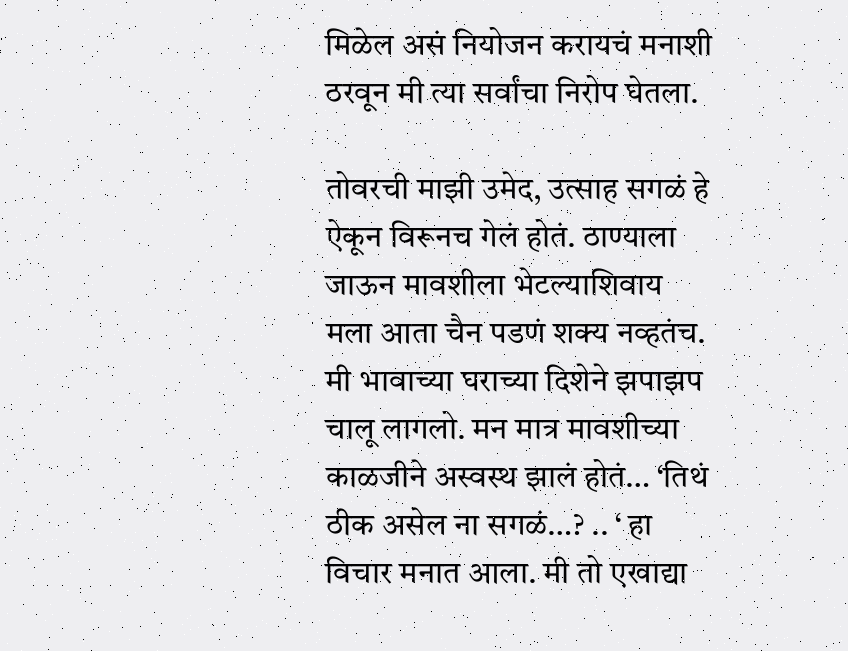मिळेल असं नियोजन करायचं मनाशी ठरवून मी त्या सर्वांचा निरोप घेतला.

तोवरची माझी उमेद, उत्साह सगळं हे ऐकून विरूनच गेलं होतं. ठाण्याला जाऊन मावशीला भेटल्याशिवाय मला आता चैन पडणं शक्य नव्हतंच. मी भावाच्या घराच्या दिशेने झपाझप चालू लागलो. मन मात्र मावशीच्या काळजीने अस्वस्थ झालं होतं… ‘तिथं ठीक असेल ना सगळं…? .. ‘ हा विचार मनात आला. मी तो एखाद्या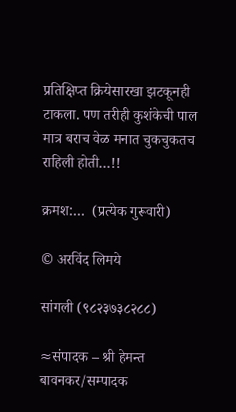प्रतिक्षिप्त क्रियेसारखा झटकूनही टाकला. पण तरीही कुशंकेची पाल मात्र बराच वेळ मनात चुकचुकतच राहिली होती…!!

क्रमश:…  (प्रत्येक गुरूवारी)

© अरविंद लिमये

सांगली (९८२३७३८२८८)

≈संपादक – श्री हेमन्त बावनकर/सम्पादक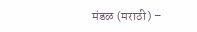मंडळ (मराठी) –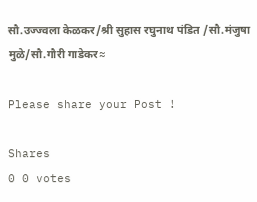सौ.उज्ज्वला केळकर/श्री सुहास रघुनाथ पंडित /सौ.मंजुषा मुळे/सौ.गौरी गाडेकर≈

Please share your Post !

Shares
0 0 votes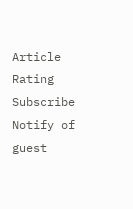Article Rating
Subscribe
Notify of
guest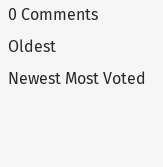0 Comments
Oldest
Newest Most Voted